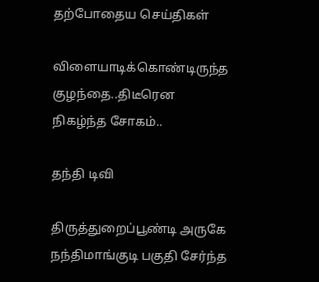தற்போதைய செய்திகள்

விளையாடிக்கொண்டிருந்த குழந்தை..திடீரென நிகழ்ந்த சோகம்..

தந்தி டிவி

திருத்துறைப்பூண்டி அருகே நந்திமாங்குடி பகுதி சேர்ந்த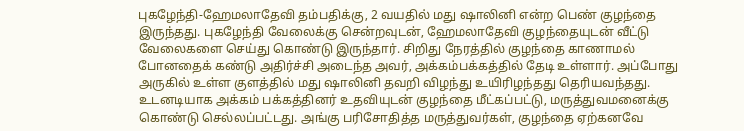புகழேந்தி-ஹேமலாதேவி தம்பதிக்கு, 2 வயதில் மது ஷாலினி என்ற பெண் குழந்தை இருந்தது. புகழேந்தி வேலைக்கு சென்றவுடன், ஹேமலாதேவி குழந்தையுடன் வீட்டு வேலைகளை செய்து கொண்டு இருந்தார். சிறிது நேரத்தில் குழந்தை காணாமல் போனதைக் கண்டு அதிர்ச்சி அடைந்த அவர், அக்கம்பக்கத்தில் தேடி உள்ளார். அப்போது அருகில் உள்ள குளத்தில் மது ஷாலினி தவறி விழந்து உயிரிழந்தது தெரியவந்தது. உடனடியாக அக்கம் பக்கத்தினர் உதவியுடன் குழந்தை மீட்கப்பட்டு, மருத்துவமனைக்கு கொண்டு செல்லப்பட்டது. அங்கு பரிசோதித்த மருத்துவர்கள், குழந்தை ஏற்கனவே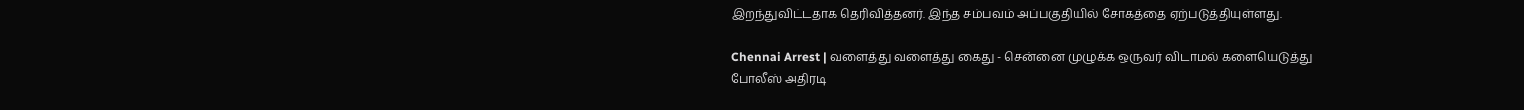இறந்துவிட்டதாக தெரிவித்தனர். இந்த சம்பவம் அப்பகுதியில் சோகத்தை ஏற்படுத்தியுள்ளது.

Chennai Arrest | வளைத்து வளைத்து கைது - சென்னை முழுக்க ஒருவர் விடாமல் களையெடுத்து போலீஸ் அதிரடி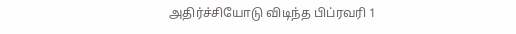அதிர்ச்சியோடு விடிந்த பிப்ரவரி 1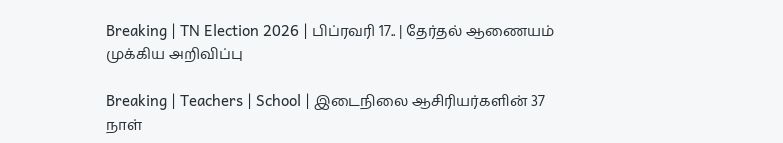Breaking | TN Election 2026 | பிப்ரவரி 17.. | தேர்தல் ஆணையம் முக்கிய அறிவிப்பு

Breaking | Teachers | School | இடைநிலை ஆசிரியர்களின் 37 நாள்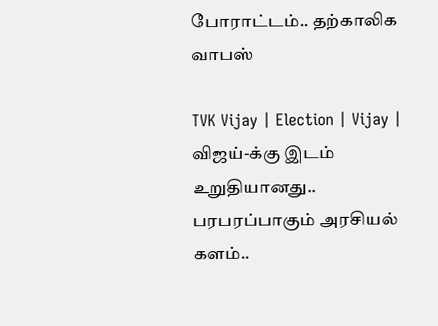போராட்டம்.. தற்காலிக வாபஸ்

TVK Vijay | Election | Vijay | விஜய்-க்கு இடம் உறுதியானது.. பரபரப்பாகும் அரசியல் களம்..